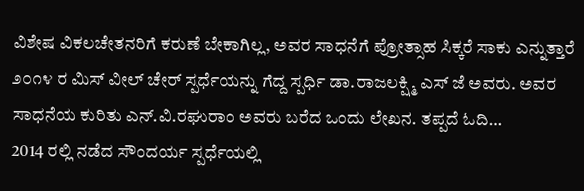ವಿಶೇಷ ವಿಕಲಚೇತನರಿಗೆ ಕರುಣೆ ಬೇಕಾಗಿಲ್ಲ, ಅವರ ಸಾಧನೆಗೆ ಪ್ರೋತ್ಸಾಹ ಸಿಕ್ಕರೆ ಸಾಕು ಎನ್ನುತ್ತಾರೆ ೨೦೧೪ ರ ಮಿಸ್ ವೀಲ್ ಚೇರ್ ಸ್ಪರ್ಧೆಯನ್ನು ಗೆದ್ದ ಸ್ಪರ್ಧಿ ಡಾ.ರಾಜಲಕ್ಷ್ಮಿ ಎಸ್ ಜೆ ಅವರು. ಅವರ ಸಾಧನೆಯ ಕುರಿತು ಎನ್.ವಿ.ರಘುರಾಂ ಅವರು ಬರೆದ ಒಂದು ಲೇಖನ. ತಪ್ಪದೆ ಓದಿ…
2014 ರಲ್ಲಿ ನಡೆದ ಸೌಂದರ್ಯ ಸ್ಪರ್ಧೆಯಲ್ಲಿ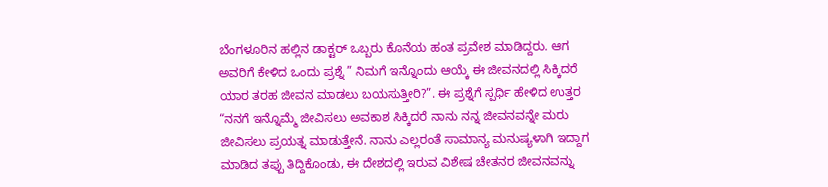ಬೆಂಗಳೂರಿನ ಹಲ್ಲಿನ ಡಾಕ್ಟರ್ ಒಬ್ಬರು ಕೊನೆಯ ಹಂತ ಪ್ರವೇಶ ಮಾಡಿದ್ದರು. ಆಗ ಅವರಿಗೆ ಕೇಳಿದ ಒಂದು ಪ್ರಶ್ನೆ ” ನಿಮಗೆ ಇನ್ನೊಂದು ಆಯ್ಕೆ ಈ ಜೀವನದಲ್ಲಿ ಸಿಕ್ಕಿದರೆ ಯಾರ ತರಹ ಜೀವನ ಮಾಡಲು ಬಯಸುತ್ತೀರಿ?”. ಈ ಪ್ರಶ್ನೆಗೆ ಸ್ಪರ್ಧಿ ಹೇಳಿದ ಉತ್ತರ “ನನಗೆ ಇನ್ನೊಮ್ಮೆ ಜೀವಿಸಲು ಅವಕಾಶ ಸಿಕ್ಕಿದರೆ ನಾನು ನನ್ನ ಜೀವನವನ್ನೇ ಮರು ಜೀವಿಸಲು ಪ್ರಯತ್ನ ಮಾಡುತ್ತೇನೆ. ನಾನು ಎಲ್ಲರಂತೆ ಸಾಮಾನ್ಯ ಮನುಷ್ಯಳಾಗಿ ಇದ್ದಾಗ ಮಾಡಿದ ತಪ್ಪು ತಿದ್ದಿಕೊಂಡು, ಈ ದೇಶದಲ್ಲಿ ಇರುವ ವಿಶೇಷ ಚೇತನರ ಜೀವನವನ್ನು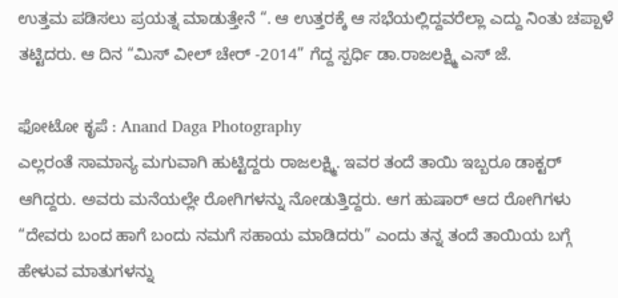ಉತ್ತಮ ಪಡಿಸಲು ಪ್ರಯತ್ನ ಮಾಡುತ್ತೇನೆ “. ಆ ಉತ್ತರಕ್ಕೆ ಆ ಸಭೆಯಲ್ಲಿದ್ದವರೆಲ್ಲಾ ಎದ್ದು ನಿಂತು ಚಪ್ಪಾಳೆ ತಟ್ಟಿದರು. ಆ ದಿನ “ಮಿಸ್ ವೀಲ್ ಚೇರ್ -2014” ಗೆದ್ದ ಸ್ಪರ್ಧಿ ಡಾ.ರಾಜಲಕ್ಷ್ಮಿ ಎಸ್ ಜೆ.

ಫೋಟೋ ಕೃಪೆ : Anand Daga Photography
ಎಲ್ಲರಂತೆ ಸಾಮಾನ್ಯ ಮಗುವಾಗಿ ಹುಟ್ಟಿದ್ದರು ರಾಜಲಕ್ಷ್ಮಿ. ಇವರ ತಂದೆ ತಾಯಿ ಇಬ್ಬರೂ ಡಾಕ್ಟರ್ ಆಗಿದ್ದರು. ಅವರು ಮನೆಯಲ್ಲೇ ರೋಗಿಗಳನ್ನು ನೋಡುತ್ತಿದ್ದರು. ಆಗ ಹುಷಾರ್ ಆದ ರೋಗಿಗಳು “ದೇವರು ಬಂದ ಹಾಗೆ ಬಂದು ನಮಗೆ ಸಹಾಯ ಮಾಡಿದರು” ಎಂದು ತನ್ನ ತಂದೆ ತಾಯಿಯ ಬಗ್ಗೆ ಹೇಳುವ ಮಾತುಗಳನ್ನು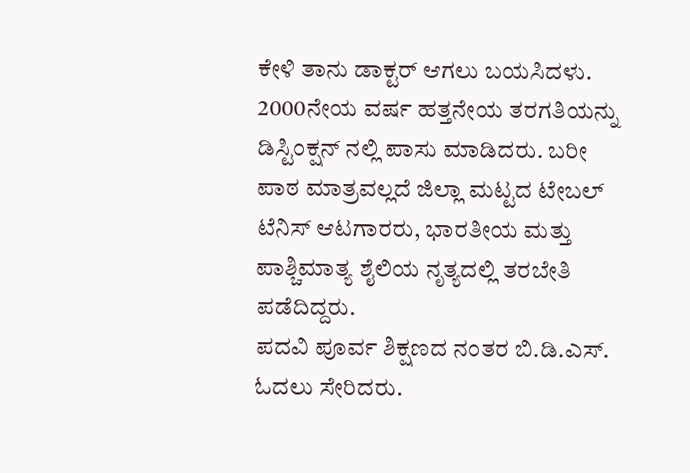ಕೇಳಿ ತಾನು ಡಾಕ್ಟರ್ ಆಗಲು ಬಯಸಿದಳು. 2000ನೇಯ ವರ್ಷ ಹತ್ತನೇಯ ತರಗತಿಯನ್ನು ಡಿಸ್ಟಿಂಕ್ಷನ್ ನಲ್ಲಿ ಪಾಸು ಮಾಡಿದರು. ಬರೀ ಪಾಠ ಮಾತ್ರವಲ್ಲದೆ ಜಿಲ್ಲಾ ಮಟ್ಟದ ಟೇಬಲ್ ಟೆನಿಸ್ ಆಟಗಾರರು, ಭಾರತೀಯ ಮತ್ತು ಪಾಶ್ಚಿಮಾತ್ಯ ಶೈಲಿಯ ನೃತ್ಯದಲ್ಲಿ ತರಬೇತಿ ಪಡೆದಿದ್ದರು.
ಪದವಿ ಪೂರ್ವ ಶಿಕ್ಷಣದ ನಂತರ ಬಿ.ಡಿ.ಎಸ್. ಓದಲು ಸೇರಿದರು.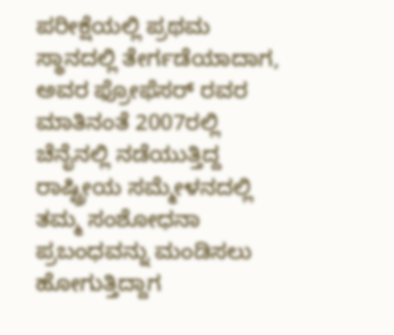ಪರೀಕ್ಷೆಯಲ್ಲಿ ಪ್ರಥಮ ಸ್ಥಾನದಲ್ಲಿ ತೇರ್ಗಡೆಯಾದಾಗ, ಅವರ ಫ್ರೋಫೆಸರ್ ರವರ ಮಾತಿನಂತೆ 2007ರಲ್ಲಿ ಚೆನೈನಲ್ಲಿ ನಡೆಯುತ್ತಿದ್ದ ರಾಷ್ಟ್ರೀಯ ಸಮ್ಮೇಳನದಲ್ಲಿ ತಮ್ಮ ಸಂಶೋಧನಾ ಪ್ರಬಂಧವನ್ನು ಮಂಡಿಸಲು ಹೋಗುತ್ತಿದ್ದಾಗ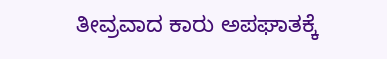ತೀವ್ರವಾದ ಕಾರು ಅಪಘಾತಕ್ಕೆ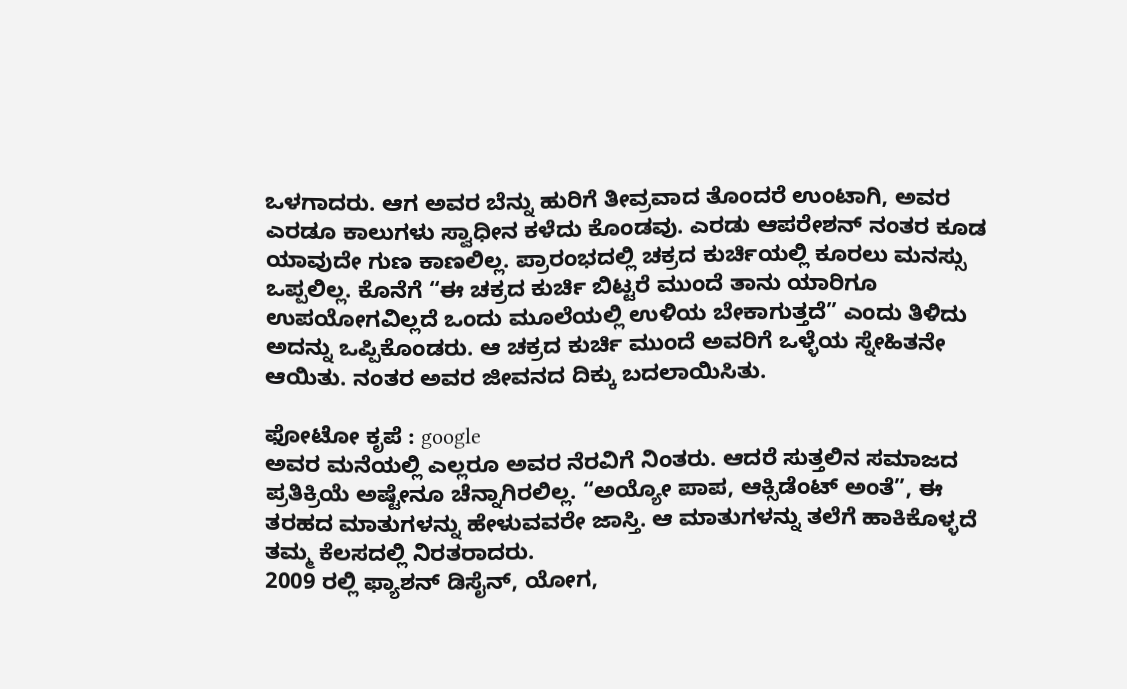ಒಳಗಾದರು. ಆಗ ಅವರ ಬೆನ್ನು ಹುರಿಗೆ ತೀವ್ರವಾದ ತೊಂದರೆ ಉಂಟಾಗಿ, ಅವರ ಎರಡೂ ಕಾಲುಗಳು ಸ್ವಾಧೀನ ಕಳೆದು ಕೊಂಡವು. ಎರಡು ಆಪರೇಶನ್ ನಂತರ ಕೂಡ ಯಾವುದೇ ಗುಣ ಕಾಣಲಿಲ್ಲ. ಪ್ರಾರಂಭದಲ್ಲಿ ಚಕ್ರದ ಕುರ್ಚಿಯಲ್ಲಿ ಕೂರಲು ಮನಸ್ಸು ಒಪ್ಪಲಿಲ್ಲ. ಕೊನೆಗೆ “ಈ ಚಕ್ರದ ಕುರ್ಚಿ ಬಿಟ್ಟರೆ ಮುಂದೆ ತಾನು ಯಾರಿಗೂ ಉಪಯೋಗವಿಲ್ಲದೆ ಒಂದು ಮೂಲೆಯಲ್ಲಿ ಉಳಿಯ ಬೇಕಾಗುತ್ತದೆ” ಎಂದು ತಿಳಿದು ಅದನ್ನು ಒಪ್ಪಿಕೊಂಡರು. ಆ ಚಕ್ರದ ಕುರ್ಚಿ ಮುಂದೆ ಅವರಿಗೆ ಒಳ್ಳೆಯ ಸ್ನೇಹಿತನೇ ಆಯಿತು. ನಂತರ ಅವರ ಜೀವನದ ದಿಕ್ಕು ಬದಲಾಯಿಸಿತು.

ಫೋಟೋ ಕೃಪೆ : google
ಅವರ ಮನೆಯಲ್ಲಿ ಎಲ್ಲರೂ ಅವರ ನೆರವಿಗೆ ನಿಂತರು. ಆದರೆ ಸುತ್ತಲಿನ ಸಮಾಜದ ಪ್ರತಿಕ್ರಿಯೆ ಅಷ್ಟೇನೂ ಚೆನ್ನಾಗಿರಲಿಲ್ಲ. “ಅಯ್ಯೋ ಪಾಪ, ಆಕ್ಸಿಡೆಂಟ್ ಅಂತೆ”, ಈ ತರಹದ ಮಾತುಗಳನ್ನು ಹೇಳುವವರೇ ಜಾಸ್ತಿ. ಆ ಮಾತುಗಳನ್ನು ತಲೆಗೆ ಹಾಕಿಕೊಳ್ಳದೆ ತಮ್ಮ ಕೆಲಸದಲ್ಲಿ ನಿರತರಾದರು.
2009 ರಲ್ಲಿ ಫ್ಯಾಶನ್ ಡಿಸೈನ್, ಯೋಗ,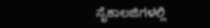ಸೈಕಾಲಜಿಗಳಲ್ಲಿ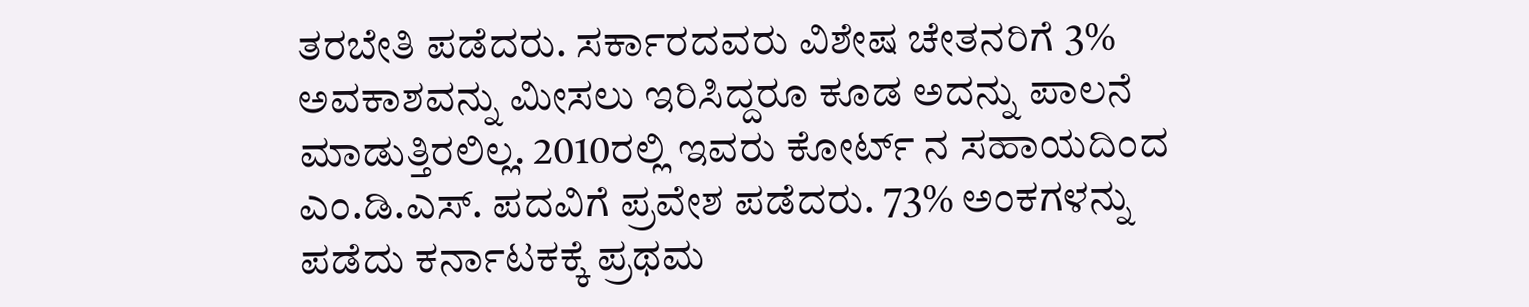ತರಬೇತಿ ಪಡೆದರು. ಸರ್ಕಾರದವರು ವಿಶೇಷ ಚೇತನರಿಗೆ 3% ಅವಕಾಶವನ್ನು ಮೀಸಲು ಇರಿಸಿದ್ದರೂ ಕೂಡ ಅದನ್ನು ಪಾಲನೆ ಮಾಡುತ್ತಿರಲಿಲ್ಲ. 2010ರಲ್ಲಿ ಇವರು ಕೋರ್ಟ್ ನ ಸಹಾಯದಿಂದ ಎಂ.ಡಿ.ಎಸ್. ಪದವಿಗೆ ಪ್ರವೇಶ ಪಡೆದರು. 73% ಅಂಕಗಳನ್ನು ಪಡೆದು ಕರ್ನಾಟಕಕ್ಕೆ ಪ್ರಥಮ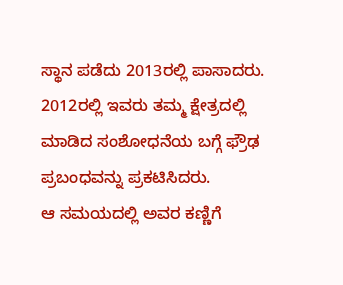ಸ್ಥಾನ ಪಡೆದು 2013ರಲ್ಲಿ ಪಾಸಾದರು. 2012ರಲ್ಲಿ ಇವರು ತಮ್ಮ ಕ್ಷೇತ್ರದಲ್ಲಿ ಮಾಡಿದ ಸಂಶೋಧನೆಯ ಬಗ್ಗೆ ಫ್ರೌಢ ಪ್ರಬಂಧವನ್ನು ಪ್ರಕಟಿಸಿದರು.
ಆ ಸಮಯದಲ್ಲಿ ಅವರ ಕಣ್ಣಿಗೆ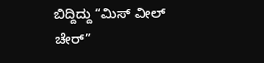ಬಿದ್ದಿದ್ದು “ಮಿಸ್ ವೀಲ್ ಚೇರ್”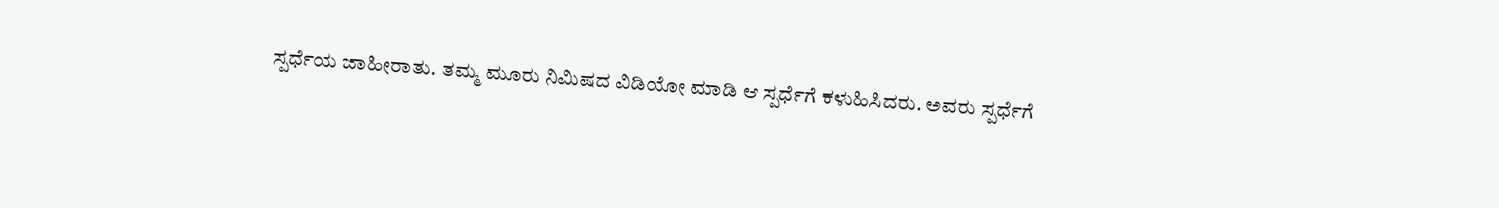ಸ್ಪರ್ಧೆಯ ಜಾಹೀರಾತು. ತಮ್ಮ ಮೂರು ನಿಮಿಷದ ವಿಡಿಯೋ ಮಾಡಿ ಆ ಸ್ಪರ್ಧೆಗೆ ಕಳುಹಿಸಿದರು. ಅವರು ಸ್ಪರ್ಧೆಗೆ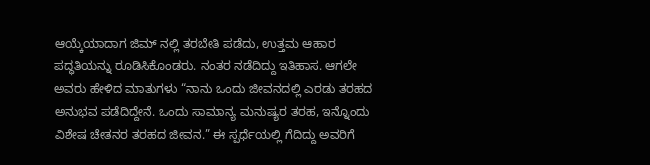ಆಯ್ಕೆಯಾದಾಗ ಜಿಮ್ ನಲ್ಲಿ ತರಬೇತಿ ಪಡೆದು, ಉತ್ತಮ ಆಹಾರ ಪದ್ಧತಿಯನ್ನು ರೂಡಿಸಿಕೊಂಡರು. ನಂತರ ನಡೆದಿದ್ದು ಇತಿಹಾಸ. ಆಗಲೇ ಅವರು ಹೇಳಿದ ಮಾತುಗಳು “ನಾನು ಒಂದು ಜೀವನದಲ್ಲಿ ಎರಡು ತರಹದ ಅನುಭವ ಪಡೆದಿದ್ದೇನೆ. ಒಂದು ಸಾಮಾನ್ಯ ಮನುಷ್ಯರ ತರಹ, ಇನ್ನೊಂದು ವಿಶೇಷ ಚೇತನರ ತರಹದ ಜೀವನ.” ಈ ಸ್ಪರ್ಧೆಯಲ್ಲಿ ಗೆದಿದ್ದು ಅವರಿಗೆ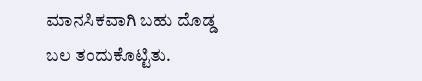ಮಾನಸಿಕವಾಗಿ ಬಹು ದೊಡ್ಡ ಬಲ ತಂದುಕೊಟ್ಟಿತು.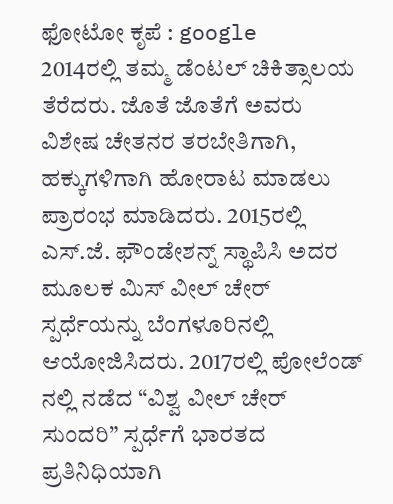ಫೋಟೋ ಕೃಪೆ : google
2014ರಲ್ಲಿ ತಮ್ಮ ಡೆಂಟಲ್ ಚಿಕಿತ್ಸಾಲಯ ತೆರೆದರು. ಜೊತೆ ಜೊತೆಗೆ ಅವರು ವಿಶೇಷ ಚೇತನರ ತರಬೇತಿಗಾಗಿ, ಹಕ್ಕುಗಳಿಗಾಗಿ ಹೋರಾಟ ಮಾಡಲು ಪ್ರಾರಂಭ ಮಾಡಿದರು. 2015ರಲ್ಲಿ ಎಸ್.ಜೆ. ಫೌಂಡೇಶನ್ನ್ ಸ್ಥಾಪಿಸಿ ಅದರ ಮೂಲಕ ಮಿಸ್ ವೀಲ್ ಚೇರ್ ಸ್ಪರ್ಧೆಯನ್ನು ಬೆಂಗಳೂರಿನಲ್ಲಿ ಆಯೋಜಿಸಿದರು. 2017ರಲ್ಲಿ ಪೋಲೆಂಡ್ ನಲ್ಲಿ ನಡೆದ “ವಿಶ್ವ ವೀಲ್ ಚೇರ್ ಸುಂದರಿ” ಸ್ಪರ್ಧೆಗೆ ಭಾರತದ ಪ್ರತಿನಿಧಿಯಾಗಿ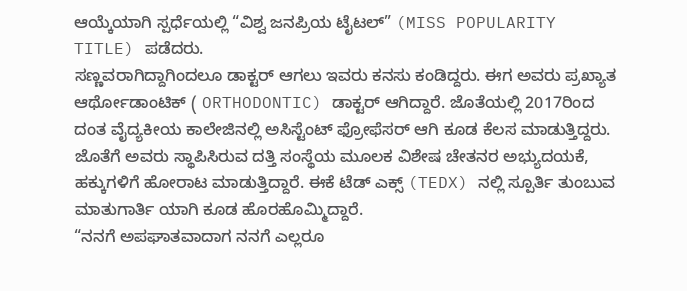ಆಯ್ಕೆಯಾಗಿ ಸ್ಪರ್ಧೆಯಲ್ಲಿ “ವಿಶ್ವ ಜನಪ್ರಿಯ ಟೈಟಲ್” (MISS POPULARITY TITLE) ಪಡೆದರು.
ಸಣ್ಣವರಾಗಿದ್ದಾಗಿಂದಲೂ ಡಾಕ್ಟರ್ ಆಗಲು ಇವರು ಕನಸು ಕಂಡಿದ್ದರು. ಈಗ ಅವರು ಪ್ರಖ್ಯಾತ ಆರ್ಥೋಡಾಂಟಿಕ್ ( ORTHODONTIC) ಡಾಕ್ಟರ್ ಆಗಿದ್ದಾರೆ. ಜೊತೆಯಲ್ಲಿ 2017ರಿಂದ ದಂತ ವೈದ್ಯಕೀಯ ಕಾಲೇಜಿನಲ್ಲಿ ಅಸಿಸ್ಟೆಂಟ್ ಫ್ರೋಫೆಸರ್ ಆಗಿ ಕೂಡ ಕೆಲಸ ಮಾಡುತ್ತಿದ್ದರು. ಜೊತೆಗೆ ಅವರು ಸ್ಥಾಪಿಸಿರುವ ದತ್ತಿ ಸಂಸ್ಥೆಯ ಮೂಲಕ ವಿಶೇಷ ಚೇತನರ ಅಭ್ಯುದಯಕೆ, ಹಕ್ಕುಗಳಿಗೆ ಹೋರಾಟ ಮಾಡುತ್ತಿದ್ದಾರೆ. ಈಕೆ ಟೆಡ್ ಎಕ್ಸ್ (TEDX) ನಲ್ಲಿ ಸ್ಪೂರ್ತಿ ತುಂಬುವ ಮಾತುಗಾರ್ತಿ ಯಾಗಿ ಕೂಡ ಹೊರಹೊಮ್ಮಿದ್ದಾರೆ.
“ನನಗೆ ಅಪಘಾತವಾದಾಗ ನನಗೆ ಎಲ್ಲರೂ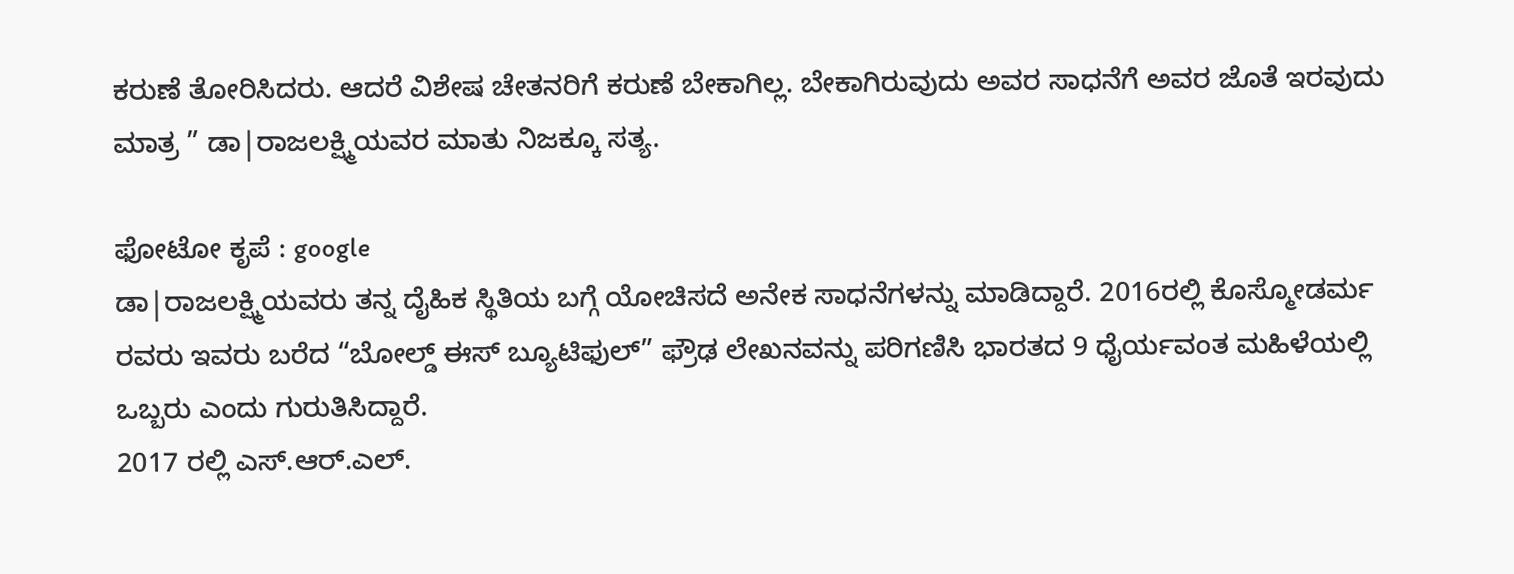ಕರುಣೆ ತೋರಿಸಿದರು. ಆದರೆ ವಿಶೇಷ ಚೇತನರಿಗೆ ಕರುಣೆ ಬೇಕಾಗಿಲ್ಲ. ಬೇಕಾಗಿರುವುದು ಅವರ ಸಾಧನೆಗೆ ಅವರ ಜೊತೆ ಇರವುದು ಮಾತ್ರ ” ಡಾ|ರಾಜಲಕ್ಷ್ಮಿಯವರ ಮಾತು ನಿಜಕ್ಕೂ ಸತ್ಯ.

ಫೋಟೋ ಕೃಪೆ : google
ಡಾ|ರಾಜಲಕ್ಷ್ಮಿಯವರು ತನ್ನ ದೈಹಿಕ ಸ್ಥಿತಿಯ ಬಗ್ಗೆ ಯೋಚಿಸದೆ ಅನೇಕ ಸಾಧನೆಗಳನ್ನು ಮಾಡಿದ್ದಾರೆ. 2016ರಲ್ಲಿ ಕೊಸ್ಮೋಡರ್ಮ ರವರು ಇವರು ಬರೆದ “ಬೋಲ್ಡ್ ಈಸ್ ಬ್ಯೂಟಿಫುಲ್” ಫ್ರೌಢ ಲೇಖನವನ್ನು ಪರಿಗಣಿಸಿ ಭಾರತದ 9 ಧೈರ್ಯವಂತ ಮಹಿಳೆಯಲ್ಲಿ ಒಬ್ಬರು ಎಂದು ಗುರುತಿಸಿದ್ದಾರೆ.
2017 ರಲ್ಲಿ ಎಸ್.ಆರ್.ಎಲ್.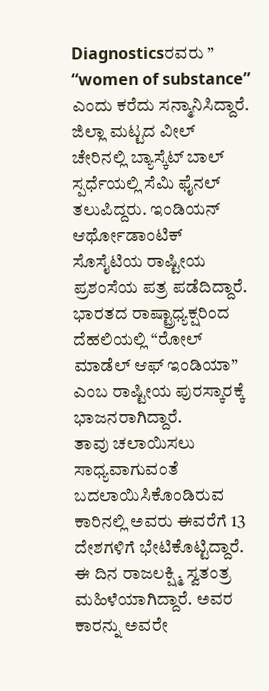Diagnosticsರವರು ” “women of substance” ಎಂದು ಕರೆದು ಸನ್ಮಾನಿಸಿದ್ದಾರೆ. ಜಿಲ್ಲಾ ಮಟ್ಟದ ವೀಲ್ ಚೇರಿನಲ್ಲಿ ಬ್ಯಾಸ್ಕೆಟ್ ಬಾಲ್ ಸ್ಪರ್ಧೆಯಲ್ಲಿ ಸೆಮಿ ಫೈನಲ್ ತಲುಪಿದ್ದರು. ಇಂಡಿಯನ್ ಆರ್ಥೋಡಾಂಟಿಕ್ ಸೊಸೈಟಿಯ ರಾಷ್ಟೀಯ ಪ್ರಶಂಸೆಯ ಪತ್ರ ಪಡೆದಿದ್ದಾರೆ. ಭಾರತದ ರಾಷ್ಟ್ರಾಧ್ಯಕ್ಷರಿಂದ ದೆಹಲಿಯಲ್ಲಿ “ರೋಲ್ ಮಾಡೆಲ್ ಆಫ್ ಇಂಡಿಯಾ” ಎಂಬ ರಾಷ್ಟೀಯ ಪುರಸ್ಕಾರಕ್ಕೆ ಭಾಜನರಾಗಿದ್ದಾರೆ.
ತಾವು ಚಲಾಯಿಸಲು ಸಾಧ್ಯವಾಗುವಂತೆ ಬದಲಾಯಿಸಿಕೊಂಡಿರುವ ಕಾರಿನಲ್ಲಿ ಅವರು ಈವರೆಗೆ 13 ದೇಶಗಳಿಗೆ ಭೇಟಿಕೊಟ್ಟಿದ್ದಾರೆ.
ಈ ದಿನ ರಾಜಲಕ್ಷ್ಮಿ ಸ್ವತಂತ್ರ ಮಹಿಳೆಯಾಗಿದ್ದಾರೆ. ಅವರ ಕಾರನ್ನು ಅವರೇ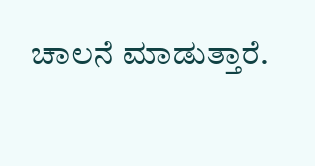ಚಾಲನೆ ಮಾಡುತ್ತಾರೆ.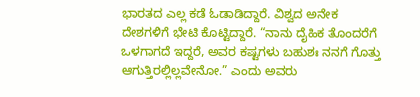ಭಾರತದ ಎಲ್ಲ ಕಡೆ ಓಡಾಡಿದ್ದಾರೆ. ವಿಶ್ವದ ಅನೇಕ ದೇಶಗಳಿಗೆ ಭೇಟಿ ಕೊಟ್ಟಿದ್ದಾರೆ. “ನಾನು ದೈಹಿಕ ತೊಂದರೆಗೆ ಒಳಗಾಗದೆ ಇದ್ದರೆ, ಅವರ ಕಷ್ಟಗಳು ಬಹುಶಃ ನನಗೆ ಗೊತ್ತು ಆಗುತ್ತಿರಲ್ಲಿಲ್ಲವೇನೋ.” ಎಂದು ಅವರು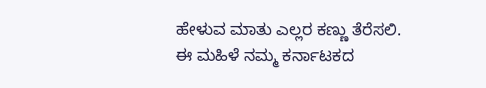ಹೇಳುವ ಮಾತು ಎಲ್ಲರ ಕಣ್ಣು ತೆರೆಸಲಿ.
ಈ ಮಹಿಳೆ ನಮ್ಮ ಕರ್ನಾಟಕದ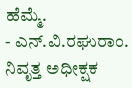ಹೆಮ್ಮೆ.
- ಎನ್.ವಿ.ರಘುರಾಂ. ನಿವೃತ್ತ ಅಧೀಕ್ಷಕ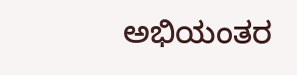ಅಭಿಯಂತರ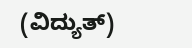(ವಿದ್ಯುತ್)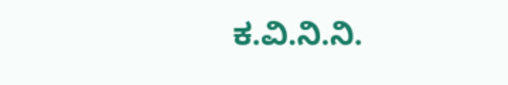ಕ.ವಿ.ನಿ.ನಿ.